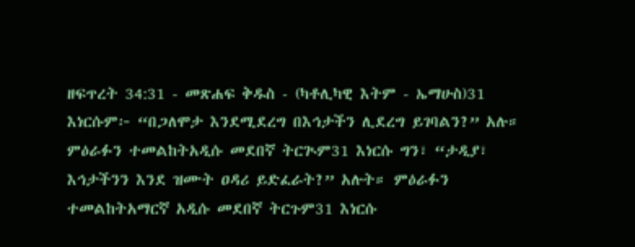ዘፍጥረት 34:31 - መጽሐፍ ቅዱስ - (ካቶሊካዊ እትም - ኤማሁስ)31 እነርሱም፦ “በጋለሞታ እንደሚደረግ በእኅታችን ሊደረግ ይገባልን?” አሉ። ምዕራፉን ተመልከትአዲሱ መደበኛ ትርጒም31 እነርሱ ግን፣ “ታዲያ፣ እኅታችንን እንደ ዝሙት ዐዳሪ ይድፈራት?” አሉት። ምዕራፉን ተመልከትአማርኛ አዲሱ መደበኛ ትርጉም31 እነርሱ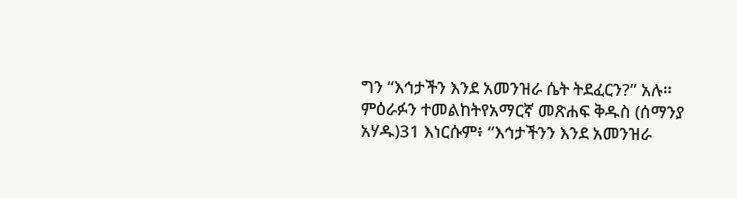ግን “እኅታችን እንደ አመንዝራ ሴት ትደፈርን?” አሉ። ምዕራፉን ተመልከትየአማርኛ መጽሐፍ ቅዱስ (ሰማንያ አሃዱ)31 እነርሱም፥ “እኅታችንን እንደ አመንዝራ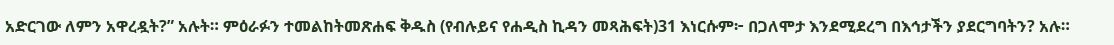አድርገው ለምን አዋረዷት?” አሉት። ምዕራፉን ተመልከትመጽሐፍ ቅዱስ (የብሉይና የሐዲስ ኪዳን መጻሕፍት)31 እነርሱም፦ በጋለሞታ እንደሚደረግ በእኅታችን ያደርግባትን? አሉ።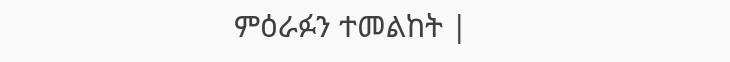ምዕራፉን ተመልከት |